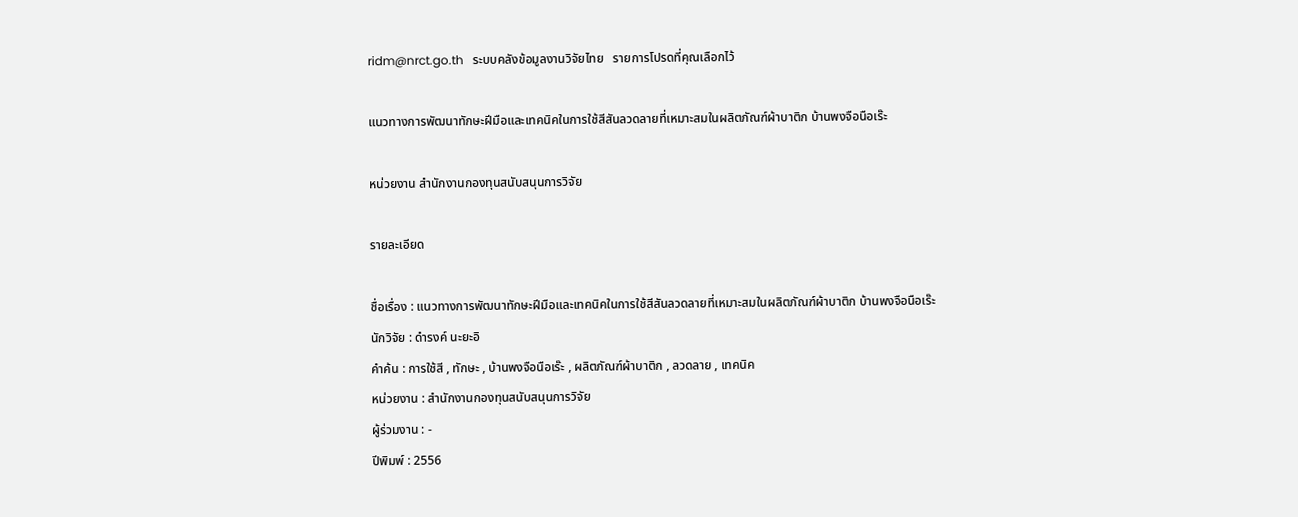ridm@nrct.go.th   ระบบคลังข้อมูลงานวิจัยไทย   รายการโปรดที่คุณเลือกไว้

แนวทางการพัฒนาทักษะฝีมือและเทคนิคในการใช้สีสันลวดลายที่เหมาะสมในผลิตภัณฑ์ผ้าบาติก บ้านพงจือนือเร๊ะ

หน่วยงาน สำนักงานกองทุนสนับสนุนการวิจัย

รายละเอียด

ชื่อเรื่อง : แนวทางการพัฒนาทักษะฝีมือและเทคนิคในการใช้สีสันลวดลายที่เหมาะสมในผลิตภัณฑ์ผ้าบาติก บ้านพงจือนือเร๊ะ
นักวิจัย : ดำรงค์ นะยะอิ
คำค้น : การใช้สี , ทักษะ , บ้านพงจือนือเร๊ะ , ผลิตภัณฑ์ผ้าบาติก , ลวดลาย , เทคนิค
หน่วยงาน : สำนักงานกองทุนสนับสนุนการวิจัย
ผู้ร่วมงาน : -
ปีพิมพ์ : 2556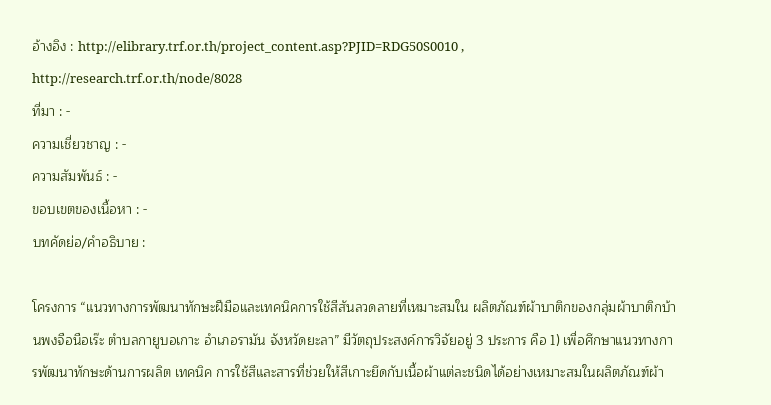อ้างอิง : http://elibrary.trf.or.th/project_content.asp?PJID=RDG50S0010 , http://research.trf.or.th/node/8028
ที่มา : -
ความเชี่ยวชาญ : -
ความสัมพันธ์ : -
ขอบเขตของเนื้อหา : -
บทคัดย่อ/คำอธิบาย :

โครงการ “แนวทางการพัฒนาทักษะฝีมือและเทคนิคการใช้สีสันลวดลายที่เหมาะสมใน ผลิตภัณฑ์ผ้าบาติกของกลุ่มผ้าบาติกบ้านพงจือนือเร๊ะ ตำบลกายูบอเกาะ อำเภอรามัน จังหวัดยะลา” มีวัตถุประสงค์การวิจัยอยู่ 3 ประการ คือ 1) เพื่อศึกษาแนวทางการพัฒนาทักษะด้านการผลิต เทคนิค การใช้สีและสารที่ช่วยให้สีเกาะยึดกับเนื้อผ้าแต่ละชนิดได้อย่างเหมาะสมในผลิตภัณฑ์ผ้า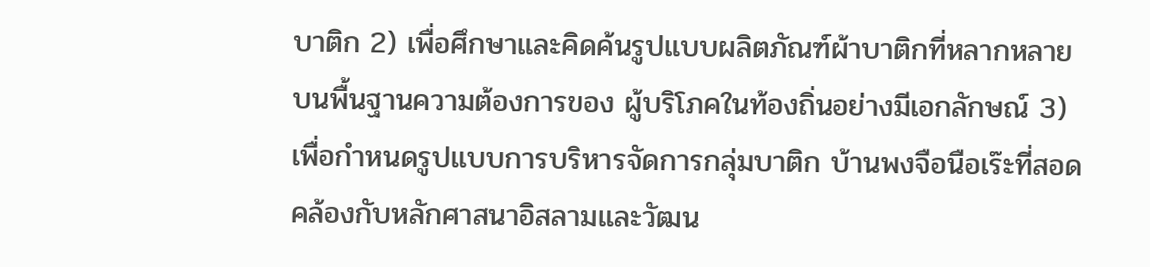บาติก 2) เพื่อศึกษาและคิดค้นรูปแบบผลิตภัณฑ์ผ้าบาติกที่หลากหลาย บนพื้นฐานความต้องการของ ผู้บริโภคในท้องถิ่นอย่างมีเอกลักษณ์ 3) เพื่อกำหนดรูปแบบการบริหารจัดการกลุ่มบาติก บ้านพงจือนือเร๊ะที่สอดคล้องกับหลักศาสนาอิสลามและวัฒน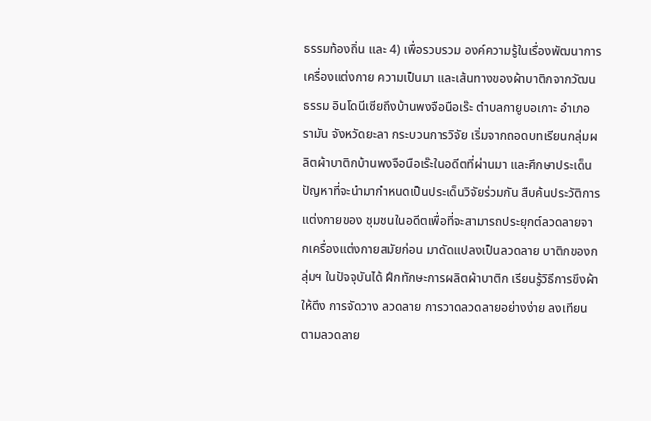ธรรมท้องถิ่น และ 4) เพื่อรวบรวม องค์ความรู้ในเรื่องพัฒนาการเครื่องแต่งกาย ความเป็นมา และเส้นทางของผ้าบาติกจากวัฒนธรรม อินโดนีเซียถึงบ้านพงจือนือเร๊ะ ตำบลกายูบอเกาะ อำเภอรามัน จังหวัดยะลา กระบวนการวิจัย เริ่มจากถอดบทเรียนกลุ่มผลิตผ้าบาติกบ้านพงจือนือเร๊ะในอดีตที่ผ่านมา และศึกษาประเด็นปัญหาที่จะนำมากำหนดเป็นประเด็นวิจัยร่วมกัน สืบค้นประวัติการแต่งกายของ ชุมชนในอดีตเพื่อที่จะสามารถประยุกต์ลวดลายจากเครื่องแต่งกายสมัยก่อน มาดัดแปลงเป็นลวดลาย บาติกของกลุ่มฯ ในปัจจุบันได้ ฝึกทักษะการผลิตผ้าบาติก เรียนรู้วิธีการขึงผ้าให้ตึง การจัดวาง ลวดลาย การวาดลวดลายอย่างง่าย ลงเทียนตามลวดลาย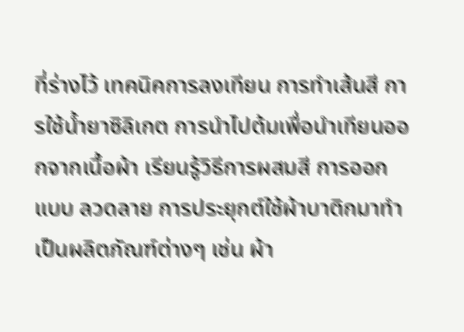ที่ร่างไว้ เทคนิคการลงเทียน การทำเส้นสี การใช้น้ำยาซิลิเกต การนำไปต้มเพื่อนำเทียนออกจากเนื้อผ้า เรียนรู้วิธีการผสมสี การออกแบบ ลวดลาย การประยุกต์ใช้ผ้าบาติกมาทำเป็นผลิตภัณฑ์ต่างๆ เช่น ผ้า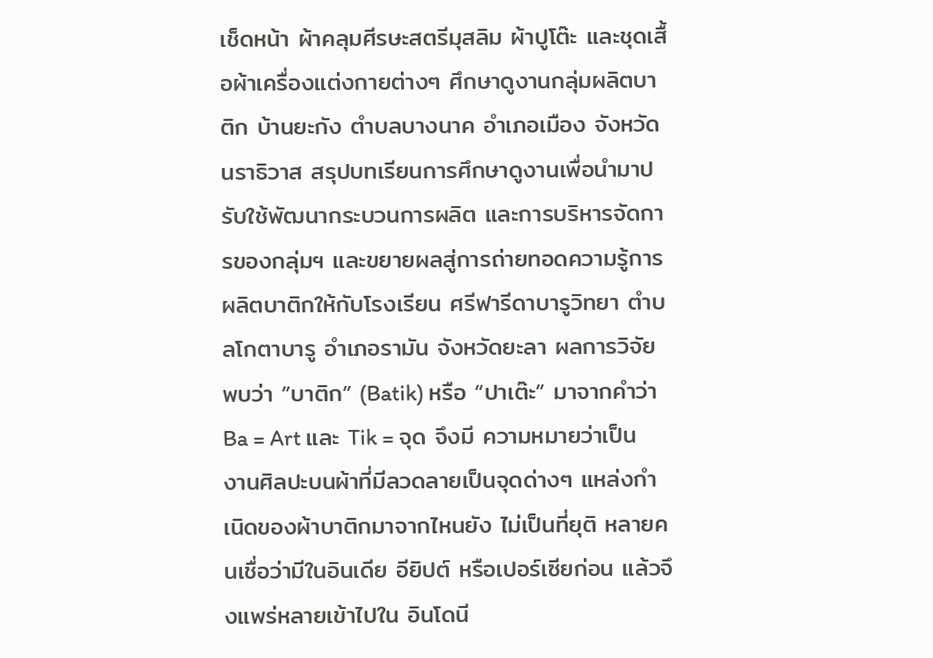เช็ดหน้า ผ้าคลุมศีรษะสตรีมุสลิม ผ้าปูโต๊ะ และชุดเสื้อผ้าเครื่องแต่งกายต่างๆ ศึกษาดูงานกลุ่มผลิตบาติก บ้านยะกัง ตำบลบางนาค อำเภอเมือง จังหวัดนราธิวาส สรุปบทเรียนการศึกษาดูงานเพื่อนำมาปรับใช้พัฒนากระบวนการผลิต และการบริหารจัดการของกลุ่มฯ และขยายผลสู่การถ่ายทอดความรู้การผลิตบาติกให้กับโรงเรียน ศรีฟารีดาบารูวิทยา ตำบลโกตาบารู อำเภอรามัน จังหวัดยะลา ผลการวิจัย พบว่า ”บาติก” (Batik) หรือ “ปาเต๊ะ” มาจากคำว่า Ba = Art และ Tik = จุด จึงมี ความหมายว่าเป็นงานศิลปะบนผ้าที่มีลวดลายเป็นจุดด่างๆ แหล่งกำเนิดของผ้าบาติกมาจากไหนยัง ไม่เป็นที่ยุติ หลายคนเชื่อว่ามีในอินเดีย อียิปต์ หรือเปอร์เซียก่อน แล้วจึงแพร่หลายเข้าไปใน อินโดนี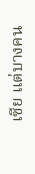เซีย แต่บางคน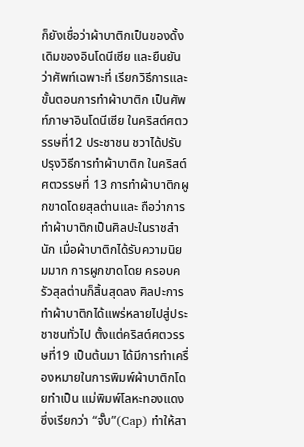ก็ยังเชื่อว่าผ้าบาติกเป็นของดั้งเดิมของอินโดนีเซีย และยืนยันว่าศัพท์เฉพาะที่ เรียกวิธีการและขั้นตอนการทำผ้าบาติก เป็นศัพท์ภาษาอินโดนีเซีย ในคริสต์ศตวรรษที่12 ประชาชน ชวาได้ปรับปรุงวิธีการทำผ้าบาติก ในคริสต์ศตวรรษที่ 13 การทำผ้าบาติกผูกขาดโดยสุลต่านและ ถือว่าการทำผ้าบาติกเป็นศิลปะในราชสำนัก เมื่อผ้าบาติกได้รับความนิยมมาก การผูกขาดโดย ครอบครัวสุลต่านก็สิ้นสุดลง ศิลปะการทำผ้าบาติกได้แพร่หลายไปสู่ประชาชนทั่วไป ตั้งแต่คริสต์ศตวรรษที่19 เป็นต้นมา ได้มีการทำเครื่องหมายในการพิมพ์ผ้าบาติกโดยทำเป็น แม่พิมพ์โลหะทองแดง ซึ่งเรียกว่า “จั๊บ”(Cap) ทำให้สา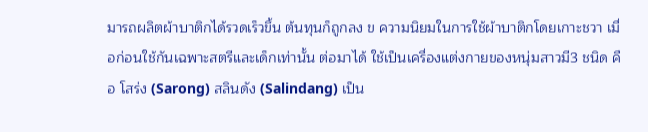มารถผลิตผ้าบาติกได้รวดเร็วขึ้น ต้นทุนก็ถูกลง ข ความนิยมในการใช้ผ้าบาติกโดยเกาะชวา เมื่อก่อนใช้กันเฉพาะสตรีและเด็กเท่านั้น ต่อมาได้ ใช้เป็นเครื่องแต่งกายของหนุ่มสาวมี3 ชนิด คือ โสร่ง (Sarong) สลินดัง (Salindang) เป็น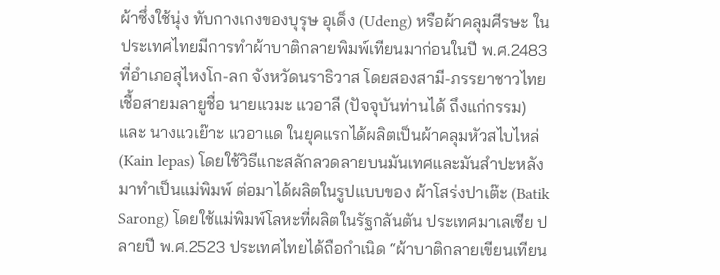ผ้าซึ่งใช้นุ่ง ทับกางเกงของบุรุษ อุเด็ง (Udeng) หรือผ้าคลุมศีรษะ ในประเทศไทยมีการทำผ้าบาติกลายพิมพ์เทียนมาก่อนในปี พ.ศ.2483 ที่อำเภอสุไหงโก-ลก จังหวัดนราธิวาส โดยสองสามี-ภรรยาชาวไทยเชื้อสายมลายูชื่อ นายแวมะ แวอาลี (ปัจจุบันท่านได้ ถึงแก่กรรม) และ นางแวเย๊าะ แวอาแด ในยุคแรกได้ผลิตเป็นผ้าคลุมหัวสไบไหล่ (Kain lepas) โดยใช้วิธีแกะสลักลวดลายบนมันเทศและมันสำปะหลังมาทำเป็นแม่พิมพ์ ต่อมาได้ผลิตในรูปแบบของ ผ้าโสร่งปาเต๊ะ (Batik Sarong) โดยใช้แม่พิมพ์โลหะที่ผลิตในรัฐกลันตัน ประเทศมาเลเซีย ปลายปี พ.ศ.2523 ประเทศไทยได้ถือกำเนิด “ผ้าบาติกลายเขียนเทียน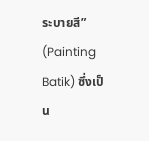ระบายสี” (Painting Batik) ซึ่งเป็น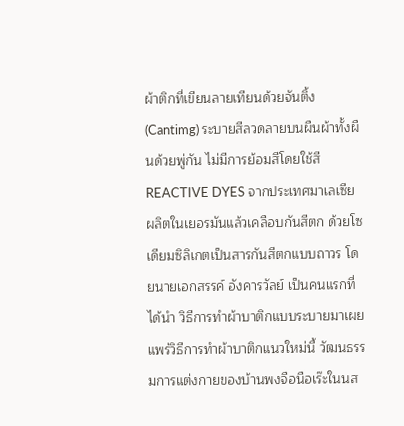ผ้าติกที่เขียนลายเทียนด้วยจันติ้ง (Cantimg) ระบายสีลวดลายบนผืนผ้าทั้งผืนด้วยพู่กัน ไม่มีการย้อมสีโดยใช้สีREACTIVE DYES จากประเทศมาเลเซีย ผลิตในเยอรมันแล้วเคลือบกันสีตก ด้วยโซเดียมซิลิเกตเป็นสารกันสีตกแบบถาวร โดยนายเอกสรรค์ อังคารวัลย์ เป็นคนแรกที่ได้นำ วิธีการทำผ้าบาติกแบบระบายมาเผยแพร่วิธีการทำผ้าบาติกแนวใหม่นี้ วัฒนธรรมการแต่งกายของบ้านพงจือนือเร๊ะในนส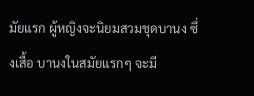มัยแรก ผู้หญิงจะนิยมสวมชุดบานง ซึ่งเสื้อ บานงในสมัยแรกๆ จะมี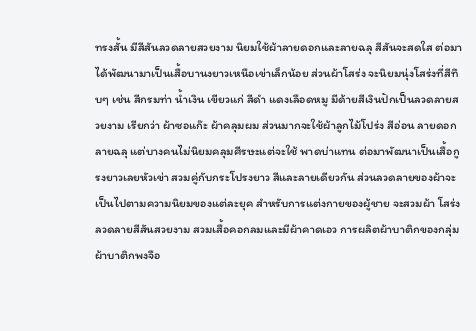ทรงสั้น มีสีสันลวดลายสวยงาม นิยมใช้ผ้าลายดอกและลายฉลุ สีสันจะสดใส ต่อมาได้พัฒนามาเป็นเสื้อบานงยาวเหนือเข่าเล็กน้อย ส่วนผ้าโสร่ง จะนิยมนุ่งโสร่งที่สีทึบๆ เช่น สีกรมท่า น้ำเงิน เขียวแก่ สีดำ แดงเลือดหมู มีด้ายสีเงินปักเป็นลวดลายสวยงาม เรียกว่า ผ้าซอแก๊ะ ผ้าคลุมผม ส่วนมากจะใช้ผ้าลูกไม้โปร่ง สีอ่อน ลายดอก ลายฉลุ แต่บางคนไม่นิยมคลุมศีรษะแต่จะใช้ พาดบ่าแทน ต่อมาพัฒนาเป็นเสื้อกูรงยาวเลยหัวเข่า สวมคู่กับกระโปรงยาว สีและลายเดียวกัน ส่วนลวดลายของผ้าจะเป็นไปตามความนิยมของแต่ละยุค สำหรับการแต่งกายของผู้ชาย จะสวมผ้า โสร่งลวดลายสีสันสวยงาม สวมเสื้อคอกลมและมีผ้าคาดเอว การผลิตผ้าบาติกของกลุ่มผ้าบาติกพงจือ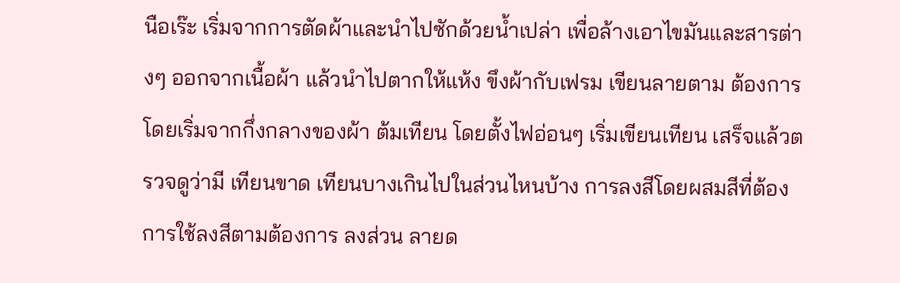นือเร๊ะ เริ่มจากการตัดผ้าและนำไปซักด้วยน้ำเปล่า เพื่อล้างเอาไขมันและสารต่างๆ ออกจากเนื้อผ้า แล้วนำไปตากให้แห้ง ขึงผ้ากับเฟรม เขียนลายตาม ต้องการ โดยเริ่มจากกึ่งกลางของผ้า ต้มเทียน โดยตั้งไฟอ่อนๆ เริ่มเขียนเทียน เสร็จแล้วตรวจดูว่ามี เทียนขาด เทียนบางเกินไปในส่วนไหนบ้าง การลงสีโดยผสมสีที่ต้องการใช้ลงสีตามต้องการ ลงส่วน ลายด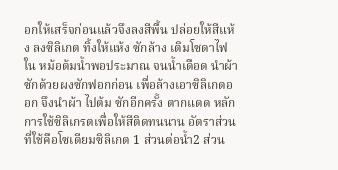อกให้เสร็จก่อนแล้วจึงลงสีพื้น ปล่อยให้สีแห้ง ลงซิลิเกต ทิ้งให้แห้ง ซักล้าง เติมโซดาไฟใน หม้อต้มน้ำพอประมาณ จนน้ำเดือด นำผ้าซักด้วยผงซักฟอกก่อน เพื่อล้างเอาซิลิเกตออก จึงนำผ้า ไปต้ม ซักอีกครั้ง ตากแดด หลักการใช้ซิลิเกรตเพื่อให้สีติดทนนาน อัตราส่วนที่ใช้คือโซเดียมซิลิเกต 1 ส่วนต่อน้ำ2 ส่วน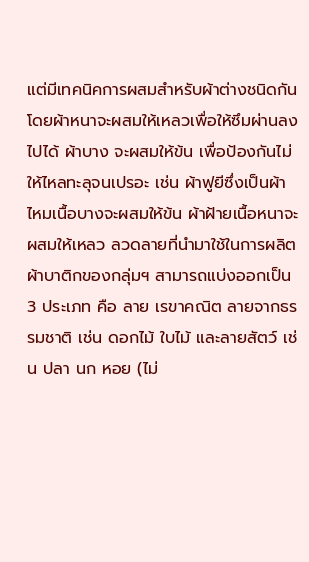แต่มีเทคนิคการผสมสำหรับผ้าต่างชนิดกัน โดยผ้าหนาจะผสมให้เหลวเพื่อให้ซึมผ่านลงไปได้ ผ้าบาง จะผสมให้ข้น เพื่อป้องกันไม่ให้ไหลทะลุจนเปรอะ เช่น ผ้าฟูยีซึ่งเป็นผ้าไหมเนื้อบางจะผสมให้ข้น ผ้าฝ้ายเนื้อหนาจะผสมให้เหลว ลวดลายที่นำมาใช้ในการผลิตผ้าบาติกของกลุ่มฯ สามารถแบ่งออกเป็น 3 ประเภท คือ ลาย เรขาคณิต ลายจากธรรมชาติ เช่น ดอกไม้ ใบไม้ และลายสัตว์ เช่น ปลา นก หอย (ไม่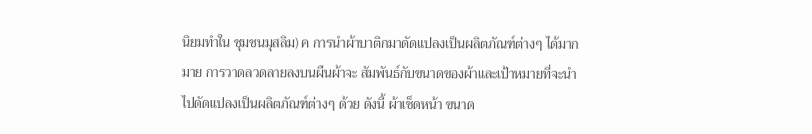นิยมทำใน ชุมชนมุสลิม) ค การนำผ้าบาติกมาดัดแปลงเป็นผลิตภัณฑ์ต่างๆ ได้มากมาย การวาดลวดลายลงบนผืนผ้าจะ สัมพันธ์กับขนาดของผ้าและเป้าหมายที่จะนำไปดัดแปลงเป็นผลิตภัณฑ์ต่างๆ ด้วย ดังนี้ ผ้าเช็ดหน้า ขนาด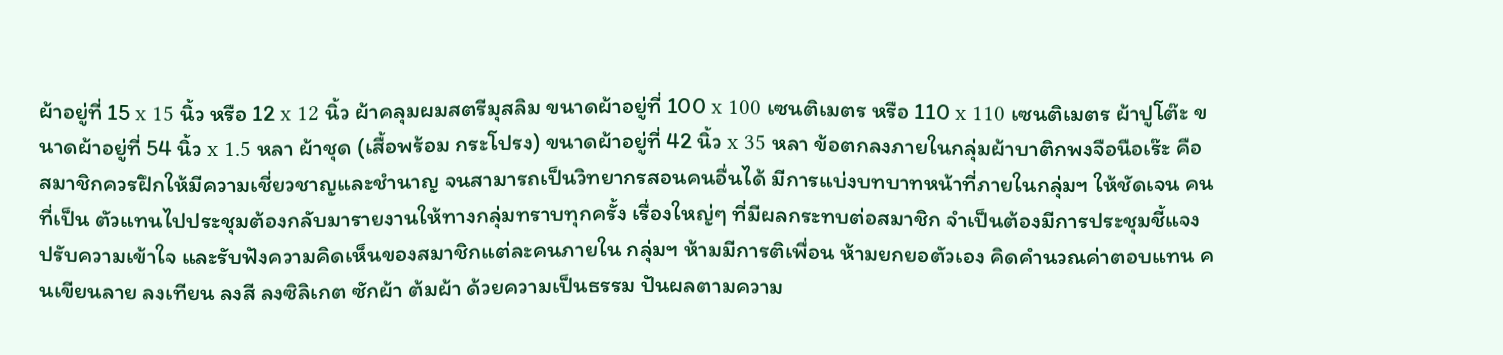ผ้าอยู่ที่ 15 x 15 นิ้ว หรือ 12 x 12 นิ้ว ผ้าคลุมผมสตรีมุสลิม ขนาดผ้าอยู่ที่ 100 x 100 เซนติเมตร หรือ 110 x 110 เซนติเมตร ผ้าปูโต๊ะ ขนาดผ้าอยู่ที่ 54 นิ้ว x 1.5 หลา ผ้าชุด (เสื้อพร้อม กระโปรง) ขนาดผ้าอยู่ที่ 42 นิ้ว x 35 หลา ข้อตกลงภายในกลุ่มผ้าบาติกพงจือนือเร๊ะ คือ สมาชิกควรฝึกให้มีความเชี่ยวชาญและชำนาญ จนสามารถเป็นวิทยากรสอนคนอื่นได้ มีการแบ่งบทบาทหน้าที่ภายในกลุ่มฯ ให้ชัดเจน คนที่เป็น ตัวแทนไปประชุมต้องกลับมารายงานให้ทางกลุ่มทราบทุกครั้ง เรื่องใหญ่ๆ ที่มีผลกระทบต่อสมาชิก จำเป็นต้องมีการประชุมชี้แจง ปรับความเข้าใจ และรับฟังความคิดเห็นของสมาชิกแต่ละคนภายใน กลุ่มฯ ห้ามมีการติเพื่อน ห้ามยกยอตัวเอง คิดคำนวณค่าตอบแทน คนเขียนลาย ลงเทียน ลงสี ลงซิลิเกต ซักผ้า ต้มผ้า ด้วยความเป็นธรรม ปันผลตามความ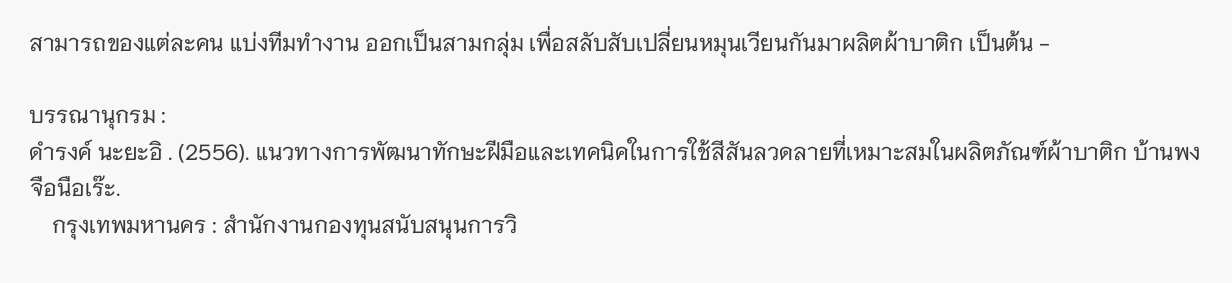สามารถของแต่ละคน แบ่งทีมทำงาน ออกเป็นสามกลุ่ม เพื่อสลับสับเปลี่ยนหมุนเวียนกันมาผลิตผ้าบาติก เป็นต้น -

บรรณานุกรม :
ดำรงค์ นะยะอิ . (2556). แนวทางการพัฒนาทักษะฝีมือและเทคนิคในการใช้สีสันลวดลายที่เหมาะสมในผลิตภัณฑ์ผ้าบาติก บ้านพงจือนือเร๊ะ.
    กรุงเทพมหานคร : สำนักงานกองทุนสนับสนุนการวิ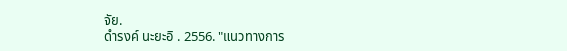จัย.
ดำรงค์ นะยะอิ . 2556. "แนวทางการ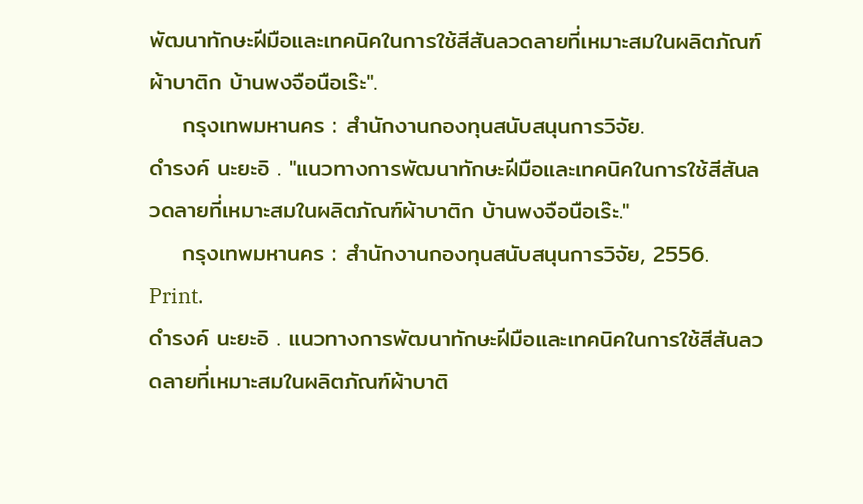พัฒนาทักษะฝีมือและเทคนิคในการใช้สีสันลวดลายที่เหมาะสมในผลิตภัณฑ์ผ้าบาติก บ้านพงจือนือเร๊ะ".
    กรุงเทพมหานคร : สำนักงานกองทุนสนับสนุนการวิจัย.
ดำรงค์ นะยะอิ . "แนวทางการพัฒนาทักษะฝีมือและเทคนิคในการใช้สีสันลวดลายที่เหมาะสมในผลิตภัณฑ์ผ้าบาติก บ้านพงจือนือเร๊ะ."
    กรุงเทพมหานคร : สำนักงานกองทุนสนับสนุนการวิจัย, 2556. Print.
ดำรงค์ นะยะอิ . แนวทางการพัฒนาทักษะฝีมือและเทคนิคในการใช้สีสันลวดลายที่เหมาะสมในผลิตภัณฑ์ผ้าบาติ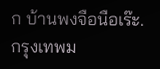ก บ้านพงจือนือเร๊ะ. กรุงเทพม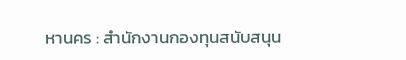หานคร : สำนักงานกองทุนสนับสนุน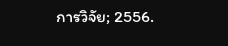การวิจัย; 2556.